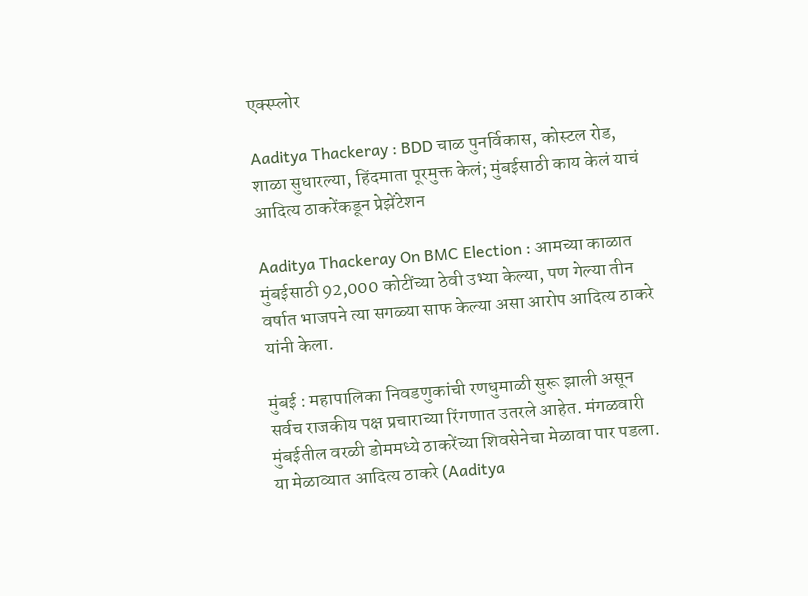एक्स्प्लोर

Aaditya Thackeray : BDD चाळ पुनर्विकास, कोस्टल रोड, शाळा सुधारल्या, हिंदमाता पूरमुक्त केलं; मुंबईसाठी काय केलं याचं आदित्य ठाकरेंकडून प्रेझेंटेशन

Aaditya Thackeray On BMC Election : आमच्या काळात मुंबईसाठी 92,000 कोटींच्या ठेवी उभ्या केल्या, पण गेल्या तीन वर्षात भाजपने त्या सगळ्या साफ केल्या असा आरोप आदित्य ठाकरे यांनी केला.

मुंबई : महापालिका निवडणुकांची रणधुमाळी सुरू झाली असून सर्वच राजकीय पक्ष प्रचाराच्या रिंगणात उतरले आहेत. मंगळवारी मुंबईतील वरळी डोममध्ये ठाकरेंच्या शिवसेनेचा मेळावा पार पडला. या मेळाव्यात आदित्य ठाकरे (Aaditya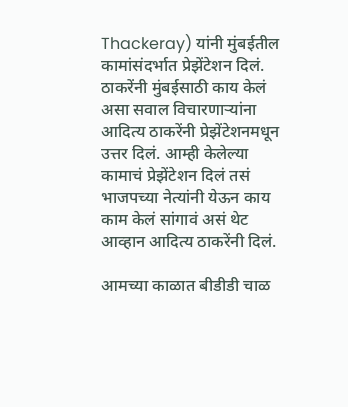Thackeray) यांनी मुंबईतील कामांसंदर्भात प्रेझेंटेशन दिलं. ठाकरेंनी मुंबईसाठी काय केलं असा सवाल विचारणाऱ्यांना आदित्य ठाकरेंनी प्रेझेंटेशनमधून उत्तर दिलं. आम्ही केलेल्या कामाचं प्रेझेंटेशन दिलं तसं भाजपच्या नेत्यांनी येऊन काय काम केलं सांगावं असं थेट आव्हान आदित्य ठाकरेंनी दिलं.

आमच्या काळात बीडीडी चाळ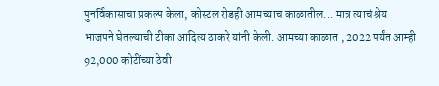पुनर्विकासाचा प्रकल्प केला, कोस्टल रोडही आमच्याच काळातील... मात्र त्याचं श्रेय भाजपने घेतल्याची टीका आदित्य ठाकरे यांनी केली. आमच्या काळात , 2022 पर्यंत आम्ही 92,000 कोटींच्या ठेवी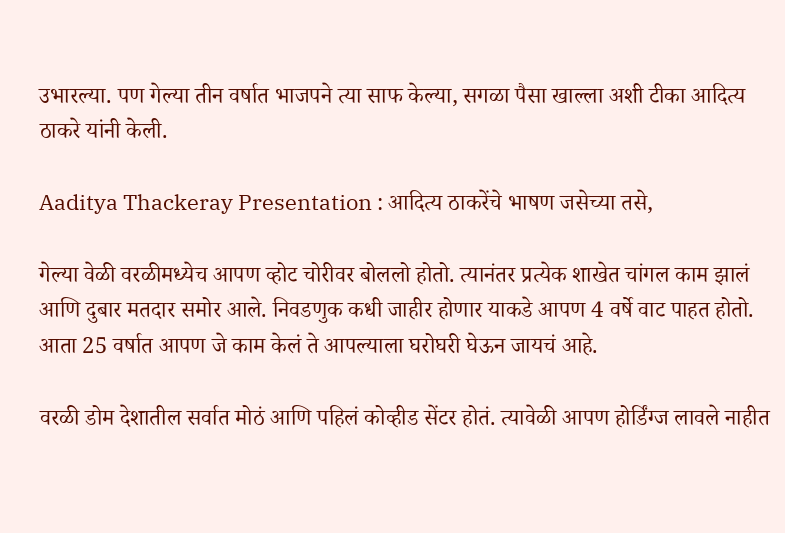उभारल्या. पण गेल्या तीन वर्षात भाजपने त्या साफ केल्या, सगळा पैसा खाल्ला अशी टीका आदित्य ठाकरे यांनी केली.

Aaditya Thackeray Presentation : आदित्य ठाकरेंचे भाषण जसेच्या तसे,

गेल्या वेळी वरळीमध्येच आपण व्होट चोरीवर बोललो होतो. त्यानंतर प्रत्येक शाखेत चांगल काम झालं आणि दुबार मतदार समोर आले. निवडणुक कधी जाहीर होणार याकडे आपण 4 वर्षे वाट पाहत होतो. आता 25 वर्षात आपण जे काम केलं ते आपल्याला घरोघरी घेऊन जायचं आहे.

वरळी डोम देशातील सर्वात मोठं आणि पहिलं कोव्हीड सेंटर होतं. त्यावेळी आपण होर्डिंग्ज लावले नाहीत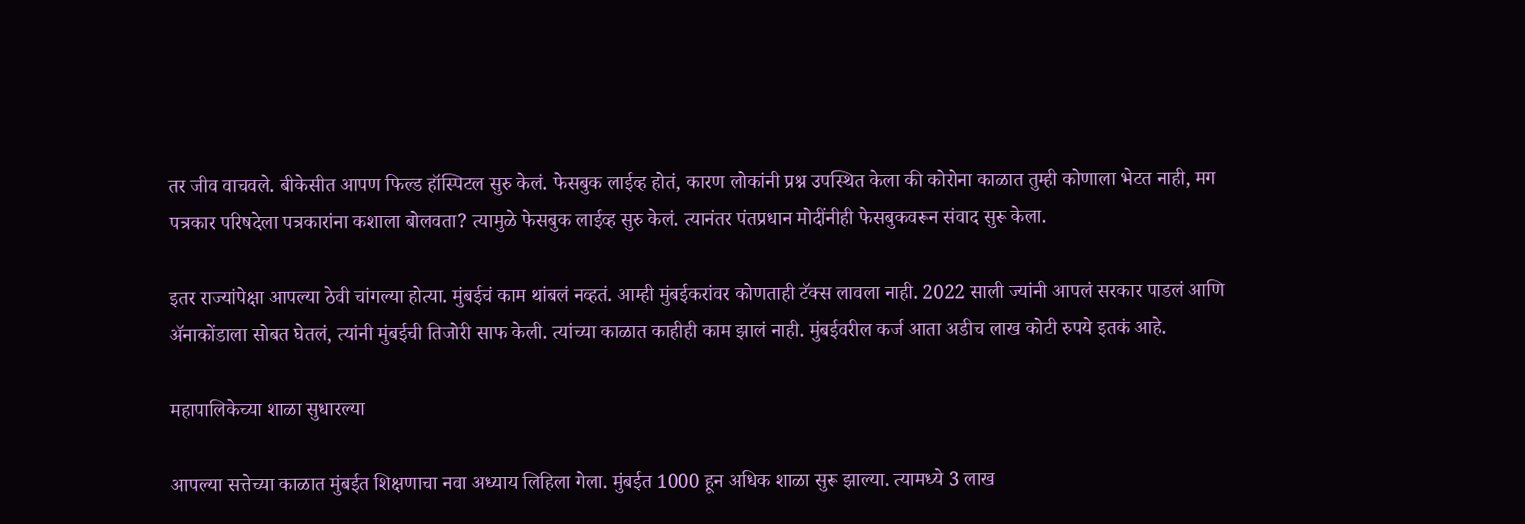तर जीव वाचवले. बीकेसीत आपण फिल्ड हॉस्पिटल सुरु केलं. फेसबुक लाईव्ह होतं, कारण लोकांनी प्रश्न उपस्थित केला की कोरोना काळात तुम्ही कोणाला भेटत नाही, मग पत्रकार परिषदेला पत्रकारांना कशाला बोलवता? त्यामुळे फेसबुक लाईव्ह सुरु केलं. त्यानंतर पंतप्रधान मोदींनीही फेसबुकवरून संवाद सुरू केला.

इतर राज्यांपेक्षा आपल्या ठेवी चांगल्या होत्या. मुंबईचं काम थांबलं नव्हतं. आम्ही मुंबईकरांवर कोणताही टॅक्स लावला नाही. 2022 साली ज्यांनी आपलं सरकार पाडलं आणि ॲनाकोंडाला सोबत घेतलं, त्यांनी मुंबईची तिजोरी साफ केली. त्यांच्या काळात काहीही काम झालं नाही. मुंबईवरील कर्ज आता अडीच लाख कोटी रुपये इतकं आहे.

महापालिकेच्या शाळा सुधारल्या

आपल्या सत्तेच्या काळात मुंबईत शिक्षणाचा नवा अध्याय लिहिला गेला. मुंबईत 1000 हून अधिक शाळा सुरू झाल्या. त्यामध्ये 3 लाख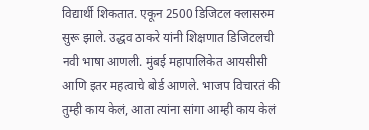विद्यार्थी शिकतात. एकून 2500 डिजिटल क्लासरुम सुरू झाले. उद्धव ठाकरे यांनी शिक्षणात डिजिटलची नवी भाषा आणली. मुंबई महापालिकेत आयसीसी आणि इतर महत्वाचे बोर्ड आणले. भाजप विचारतं की तुम्ही काय केलं, आता त्यांना सांगा आम्ही काय केलं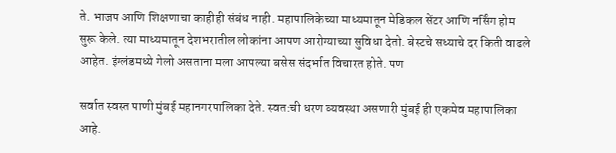ते. भाजप आणि शिक्षणाचा काहीही संबंध नाही. महापालिकेच्या माध्यमातून मेडिकल सेंटर आणि नर्सिंग होम सुरू केले. त्या माध्यमातून देशभरातील लोकांना आपण आरोग्याच्या सुविधा देतो. बेस्टचे सध्याचे दर किती वाढले आहेत. इंग्लंडमध्ये गेलो असताना मला आपल्या बसेस संदर्भात विचारत होते. पण

सर्वात स्वस्त पाणी मुंबई महानगरपालिका देते. स्वत:ची धरण व्यवस्था असणारी मुंबई ही एकमेव महापालिका आहे.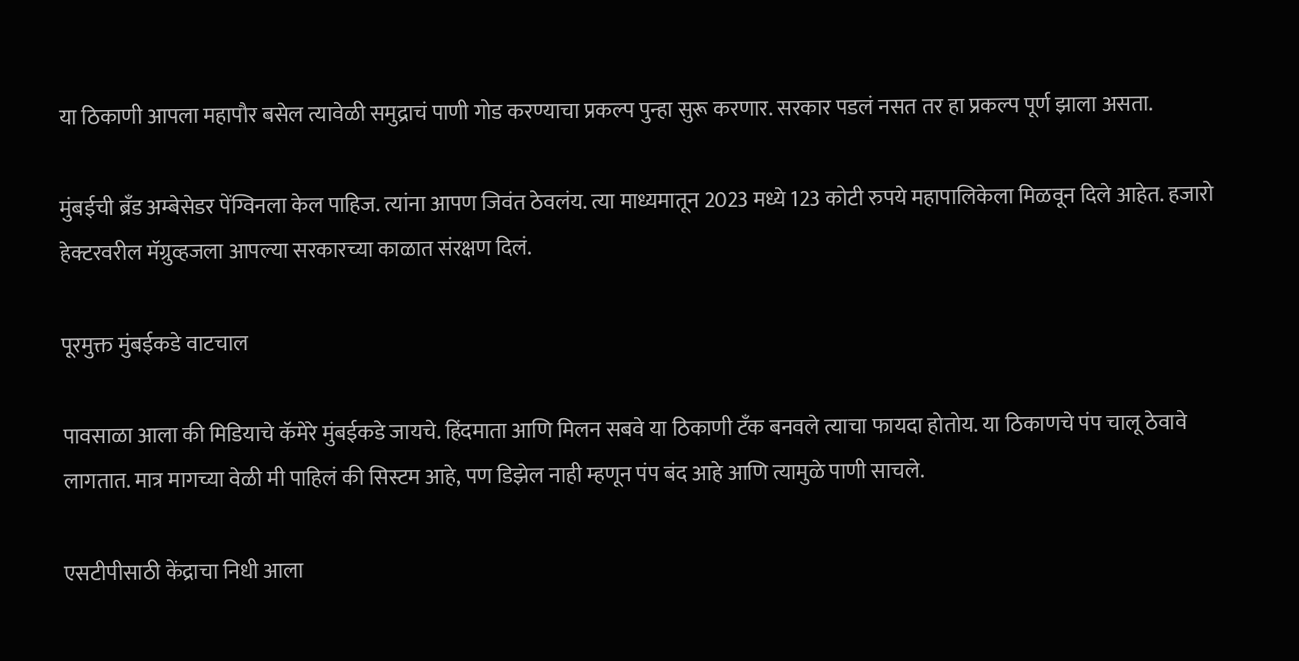या ठिकाणी आपला महापौर बसेल त्यावेळी समुद्राचं पाणी गोड करण्याचा प्रकल्प पुन्हा सुरू करणार. सरकार पडलं नसत तर हा प्रकल्प पूर्ण झाला असता.

मुंबईची ब्रँड अम्बेसेडर पेंग्विनला केल पाहिज. त्यांना आपण जिवंत ठेवलंय. त्या माध्यमातून 2023 मध्ये 123 कोटी रुपये महापालिकेला मिळवून दिले आहेत. हजारो हेक्टरवरील मॅग्रुव्हजला आपल्या सरकारच्या काळात संरक्षण दिलं.

पूरमुक्त मुंबईकडे वाटचाल

पावसाळा आला की मिडियाचे कॅमेरे मुंबईकडे जायचे. हिंदमाता आणि मिलन सबवे या ठिकाणी टँक बनवले त्याचा फायदा होतोय. या ठिकाणचे पंप चालू ठेवावे लागतात. मात्र मागच्या वेळी मी पाहिलं की सिस्टम आहे, पण डिझेल नाही म्हणून पंप बंद आहे आणि त्यामुळे पाणी साचले.

एसटीपीसाठी केंद्राचा निधी आला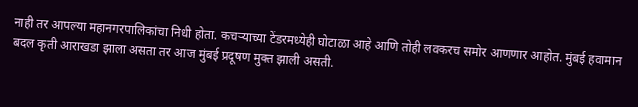नाही तर आपल्या महानगरपालिकांचा निधी होता. कचऱ्याच्या टेंडरमध्येही घोटाळा आहे आणि तोही लवकरच समोर आणणार आहोत. मुंबई हवामान बदल कृती आराखडा झाला असता तर आज मुंबई प्रदूषण मुक्त झाली असती.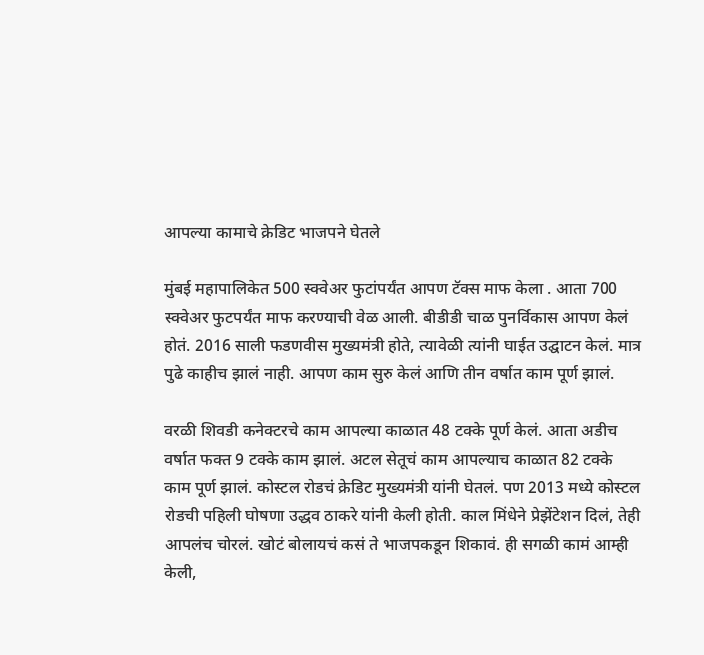आपल्या कामाचे क्रेडिट भाजपने घेतले

मुंबई महापालिकेत 500 स्क्वेअर फुटांपर्यंत आपण टॅक्स माफ केला . आता 700 स्क्वेअर फुटपर्यंत माफ करण्याची वेळ आली. बीडीडी चाळ पुनर्विकास आपण केलं होतं. 2016 साली फडणवीस मुख्यमंत्री होते, त्यावेळी त्यांनी घाईत उद्घाटन केलं. मात्र पुढे काहीच झालं नाही. आपण काम सुरु केलं आणि तीन वर्षात काम पूर्ण झालं.

वरळी शिवडी कनेक्टरचे काम आपल्या काळात 48 टक्के पूर्ण केलं. आता अडीच वर्षात फक्त 9 टक्के काम झालं. अटल सेतूचं काम आपल्याच काळात 82 टक्के काम पूर्ण झालं. कोस्टल रोडचं क्रेडिट मुख्यमंत्री यांनी घेतलं. पण 2013 मध्ये कोस्टल रोडची पहिली घोषणा उद्धव ठाकरे यांनी केली होती. काल मिंधेने प्रेझेंटेशन दिलं, तेही आपलंच चोरलं. खोटं बोलायचं कसं ते भाजपकडून शिकावं. ही सगळी कामं आम्ही केली,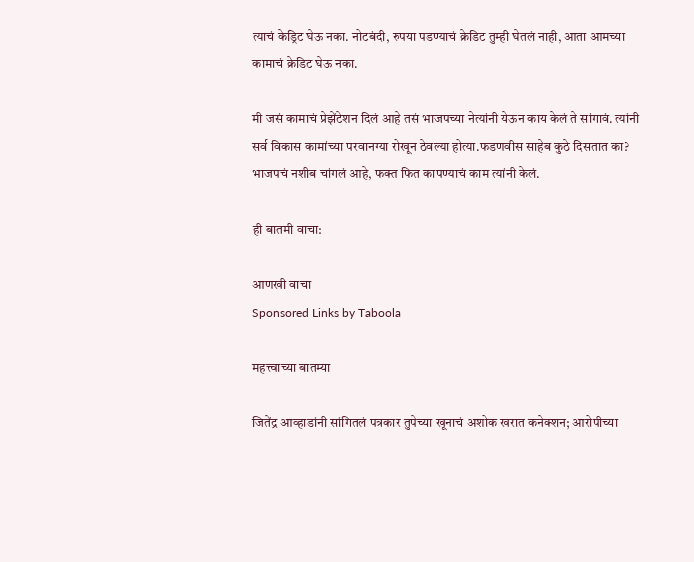त्याचं केड्रिट घेऊ नका. नोटबंदी, रुपया पडण्याचं क्रेडिट तुम्ही घेतलं नाही, आता आमच्या कामाचं क्रेडिट घेऊ नका.

मी जसं कामाचं प्रेझेंटेशन दिलं आहे तसं भाजपच्या नेत्यांनी येऊन काय केलं ते सांगावं. त्यांनी सर्व विकास कामांच्या परवानग्या रोखून ठेवल्या होत्या.फडणवीस साहेब कुठे दिसतात का? भाजपचं नशीब चांगलं आहे, फक्त फित कापण्याचं काम त्यांनी केलं.

ही बातमी वाचा:

आणखी वाचा
Sponsored Links by Taboola

महत्त्वाच्या बातम्या

जितेंद्र आव्हाडांनी सांगितलं पत्रकार तुपेच्या खूनाचं अशोक खरात कनेक्शन; आरोपीच्या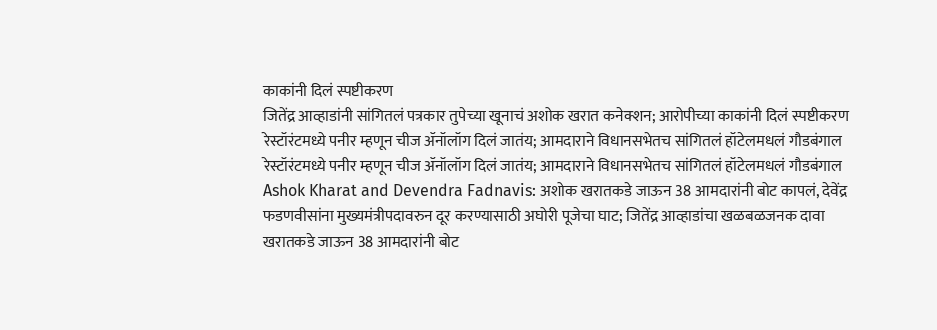काकांनी दिलं स्पष्टीकरण
जितेंद्र आव्हाडांनी सांगितलं पत्रकार तुपेच्या खूनाचं अशोक खरात कनेक्शन; आरोपीच्या काकांनी दिलं स्पष्टीकरण
रेस्टॉरंटमध्ये पनीर म्हणून चीज ॲनॉलॉग दिलं जातंय; आमदाराने विधानसभेतच सांगितलं हॉटेलमधलं गौडबंगाल
रेस्टॉरंटमध्ये पनीर म्हणून चीज ॲनॉलॉग दिलं जातंय; आमदाराने विधानसभेतच सांगितलं हॉटेलमधलं गौडबंगाल
Ashok Kharat and Devendra Fadnavis: अशोक खरातकडे जाऊन 38 आमदारांनी बोट कापलं, देवेंद्र फडणवीसांना मुख्यमंत्रीपदावरुन दूर करण्यासाठी अघोरी पूजेचा घाट; जितेंद्र आव्हाडांचा खळबळजनक दावा
खरातकडे जाऊन 38 आमदारांनी बोट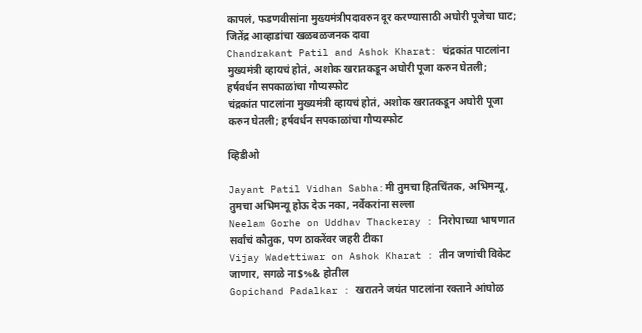कापलं, फडणवीसांना मुख्यमंत्रीपदावरुन दूर करण्यासाठी अघोरी पूजेचा घाट; जितेंद्र आव्हाडांचा खळबळजनक दावा
Chandrakant Patil and Ashok Kharat: चंद्रकांत पाटलांना मुख्यमंत्री व्हायचं होतं, अशोक खरातकडून अघोरी पूजा करुन घेतली; हर्षवर्धन सपकाळांचा गौप्यस्फोट
चंद्रकांत पाटलांना मुख्यमंत्री व्हायचं होतं, अशोक खरातकडून अघोरी पूजा करुन घेतली; हर्षवर्धन सपकाळांचा गौप्यस्फोट

व्हिडीओ

Jayant Patil Vidhan Sabha:मी तुमचा हितचिंतक, अभिमन्यू, तुमचा अभिमन्यू होऊ देऊ नका, नर्वेकरांना सल्ला
Neelam Gorhe on Uddhav Thackeray : निरोपाच्या भाषणात सर्वांचं कौतुक, पण ठाकरेंवर जहरी टीका
Vijay Wadettiwar on Ashok Kharat : तीन जणांची विकेट जाणार, सगळे ना$%& होतील
Gopichand Padalkar : खरातने जयंत पाटलांना रक्ताने आंघोळ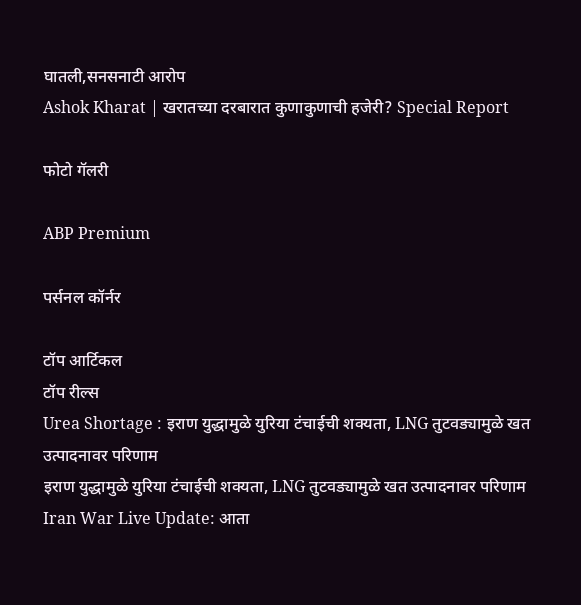घातली,सनसनाटी आरोप
Ashok Kharat | खरातच्या दरबारात कुणाकुणाची हजेरी? Special Report

फोटो गॅलरी

ABP Premium

पर्सनल कॉर्नर

टॉप आर्टिकल
टॉप रील्स
Urea Shortage : इराण युद्धामुळे युरिया टंचाईची शक्यता, LNG तुटवड्यामुळे खत उत्पादनावर परिणाम
इराण युद्धामुळे युरिया टंचाईची शक्यता, LNG तुटवड्यामुळे खत उत्पादनावर परिणाम
Iran War Live Update: आता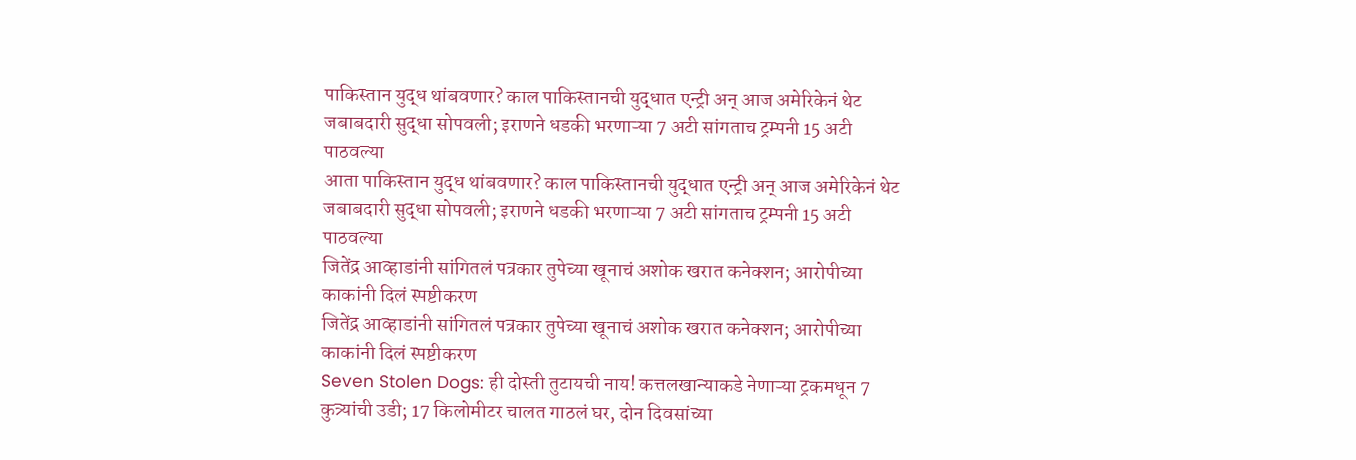पाकिस्तान युद्ध थांबवणार? काल पाकिस्तानची युद्धात एन्ट्री अन् आज अमेरिकेनं थेट जबाबदारी सुद्धा सोपवली; इराणने धडकी भरणाऱ्या 7 अटी सांगताच ट्रम्पनी 15 अटी पाठवल्या
आता पाकिस्तान युद्ध थांबवणार? काल पाकिस्तानची युद्धात एन्ट्री अन् आज अमेरिकेनं थेट जबाबदारी सुद्धा सोपवली; इराणने धडकी भरणाऱ्या 7 अटी सांगताच ट्रम्पनी 15 अटी पाठवल्या
जितेंद्र आव्हाडांनी सांगितलं पत्रकार तुपेच्या खूनाचं अशोक खरात कनेक्शन; आरोपीच्या काकांनी दिलं स्पष्टीकरण
जितेंद्र आव्हाडांनी सांगितलं पत्रकार तुपेच्या खूनाचं अशोक खरात कनेक्शन; आरोपीच्या काकांनी दिलं स्पष्टीकरण
Seven Stolen Dogs: ही दोस्ती तुटायची नाय! कत्तलखान्याकडे नेणाऱ्या ट्रकमधून 7 कुत्र्यांची उडी; 17 किलोमीटर चालत गाठलं घर, दोन दिवसांच्या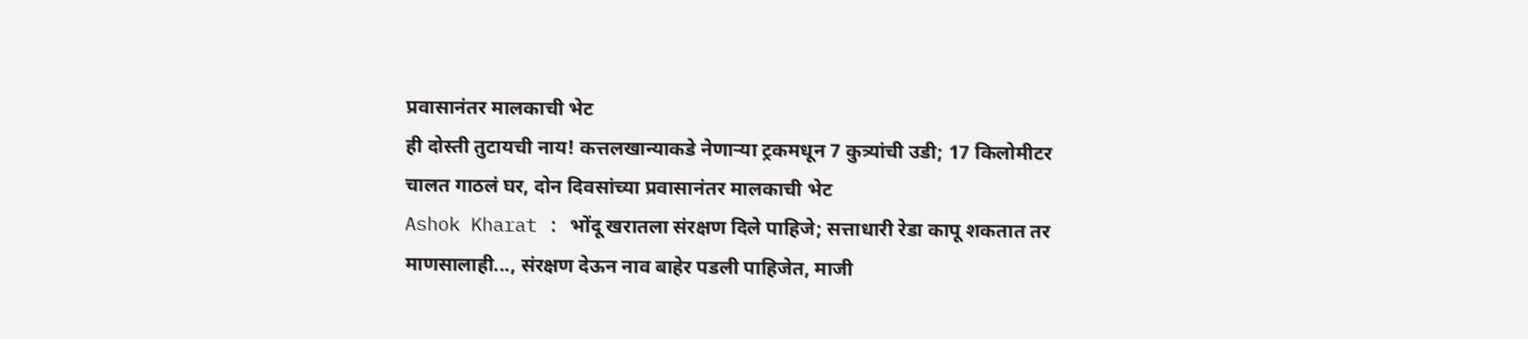प्रवासानंतर मालकाची भेट
ही दोस्ती तुटायची नाय! कत्तलखान्याकडे नेणाऱ्या ट्रकमधून 7 कुत्र्यांची उडी; 17 किलोमीटर चालत गाठलं घर, दोन दिवसांच्या प्रवासानंतर मालकाची भेट
Ashok Kharat : भोंदू खरातला संरक्षण दिले पाहिजे; सत्ताधारी रेडा कापू शकतात तर माणसालाही..., संरक्षण देऊन नाव बाहेर पडली पाहिजेत, माजी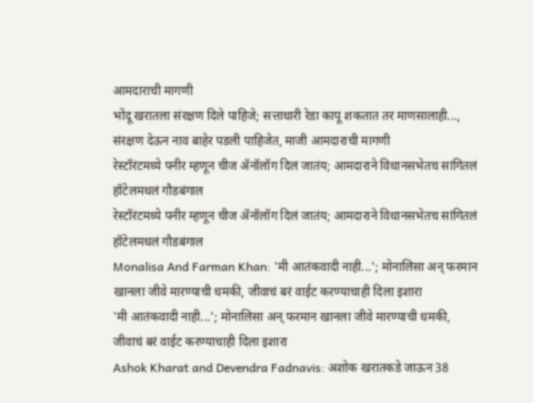आमदाराची मागणी
भोंदू खरातला संरक्षण दिले पाहिजे; सत्ताधारी रेडा कापू शकतात तर माणसालाही..., संरक्षण देऊन नाव बाहेर पडली पाहिजेत, माजी आमदाराची मागणी
रेस्टॉरंटमध्ये पनीर म्हणून चीज ॲनॉलॉग दिलं जातंय; आमदाराने विधानसभेतच सांगितलं हॉटेलमधलं गौडबंगाल
रेस्टॉरंटमध्ये पनीर म्हणून चीज ॲनॉलॉग दिलं जातंय; आमदाराने विधानसभेतच सांगितलं हॉटेलमधलं गौडबंगाल
Monalisa And Farman Khan: 'मी आतंकवादी नाही...'; मोनालिसा अन् फरमान खानला जीवे मारण्याची धमकी, जीवाचं बरं वाईट करण्याचाही दिला इशारा
'मी आतंकवादी नाही...'; मोनालिसा अन् फरमान खानला जीवे मारण्याची धमकी, जीवाचं बरं वाईट करण्याचाही दिला इशारा
Ashok Kharat and Devendra Fadnavis: अशोक खरातकडे जाऊन 38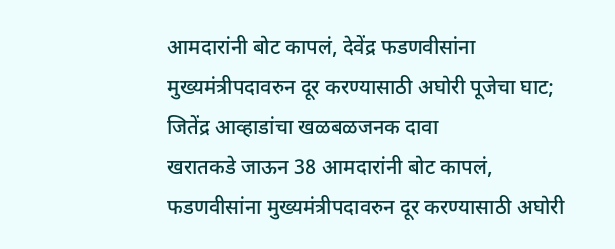आमदारांनी बोट कापलं, देवेंद्र फडणवीसांना मुख्यमंत्रीपदावरुन दूर करण्यासाठी अघोरी पूजेचा घाट; जितेंद्र आव्हाडांचा खळबळजनक दावा
खरातकडे जाऊन 38 आमदारांनी बोट कापलं, फडणवीसांना मुख्यमंत्रीपदावरुन दूर करण्यासाठी अघोरी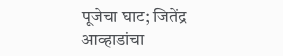पूजेचा घाट; जितेंद्र आव्हाडांचा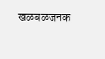खळबळजनक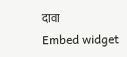दावा
Embed widget